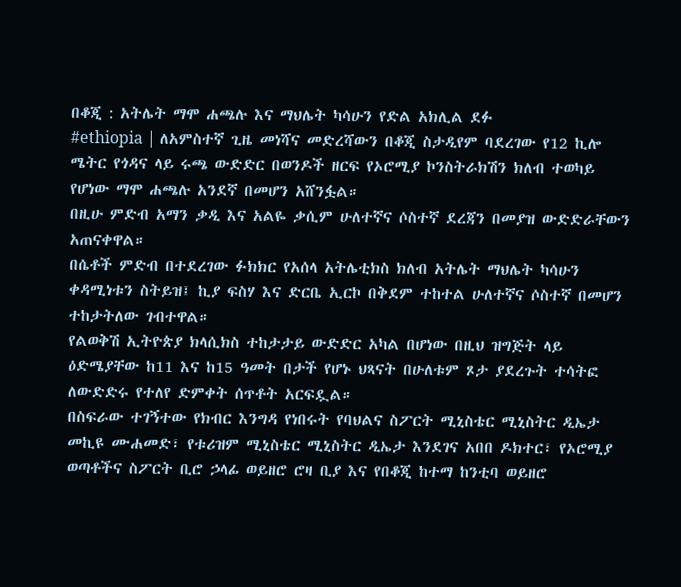በቆጂ : አትሌት ማሞ ሐጫሉ እና ማህሌት ካሳሁን የድል አክሊል ደፉ
#ethiopia | ለአምስተኛ ጊዜ መነሻና መድረሻውን በቆጂ ስታዲየም ባደረገው የ12 ኪሎ ሜትር የጎዳና ላይ ሩጫ ውድድር በወንዶች ዘርፍ የኦሮሚያ ኮንስትራክሽን ክለብ ተወካይ የሆነው ማሞ ሐጫሉ አንደኛ በመሆን አሸንፏል።
በዚሁ ምድብ አማን ቃዲ እና አልዬ ቃሲም ሁለተኛና ሶስተኛ ደረጃን በመያዝ ውድድራቸውን አጠናቀዋል።
በሴቶች ምድብ በተደረገው ፉክክር የአሰላ አትሌቲክስ ክለብ አትሌት ማህሌት ካሳሁን ቀዳሚነቱን ስትይዝ፤ ኪያ ፍስሃ እና ድርቤ ኢርኮ በቅደም ተከተል ሁለተኛና ሶስተኛ በመሆን ተከታትለው ገብተዋል።
የልወቅሽ ኢትዮጵያ ክላሲክስ ተከታታይ ውድድር አካል በሆነው በዚህ ዝግጅት ላይ ዕድሜያቸው ከ11 እና ከ15 ዓመት በታች የሆኑ ህጻናት በሁለቱም ጾታ ያደረጉት ተሳትፎ ለውድድሩ የተለየ ድምቀት ሰጥቶት አርፍዷል።
በስፍራው ተገኝተው የክብር እንግዳ የነበሩት የባህልና ስፖርት ሚኒስቴር ሚኒስትር ዲኤታ መኪዩ ሙሐመድ፣ የቱሪዝም ሚኒስቴር ሚኒስትር ዲኤታ እንደገና አበበ ዶክተር፣ የኦሮሚያ ወጣቶችና ስፖርት ቢሮ ኃላፊ ወይዘሮ ሮዛ ቢያ እና የበቆጂ ከተማ ከንቲባ ወይዘሮ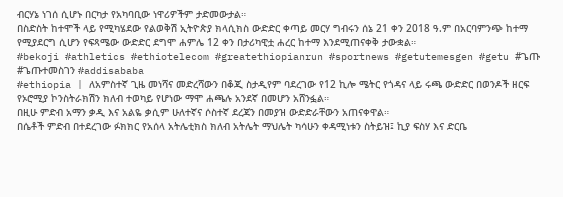ብርሃኔ ነገሰ ሲሆኑ በርካታ የአካባቢው ነዋሪዎችም ታድመውታል።
በስድስት ከተሞች ላይ የሚካሄደው የልወቅሽ ኢትዮጵያ ክላሲክስ ውድድር ቀጣይ መርሃ ግብሩን ሰኔ 21 ቀን 2018 ዓ.ም በአርባምንጭ ከተማ የሚያደርግ ሲሆን የፍጻሜው ውድድር ደግሞ ሐምሌ 12 ቀን በታሪካዊቷ ሐረር ከተማ እንደሚጠናቀቅ ታውቋል።
#bekoji #athletics #ethiotelecom #greatethiopianrun #sportnews #getutemesgen #getu #ጌጡ #ጌጡተመስገን #addisababa
#ethiopia | ለአምስተኛ ጊዜ መነሻና መድረሻውን በቆጂ ስታዲየም ባደረገው የ12 ኪሎ ሜትር የጎዳና ላይ ሩጫ ውድድር በወንዶች ዘርፍ የኦሮሚያ ኮንስትራክሽን ክለብ ተወካይ የሆነው ማሞ ሐጫሉ አንደኛ በመሆን አሸንፏል።
በዚሁ ምድብ አማን ቃዲ እና አልዬ ቃሲም ሁለተኛና ሶስተኛ ደረጃን በመያዝ ውድድራቸውን አጠናቀዋል።
በሴቶች ምድብ በተደረገው ፉክክር የአሰላ አትሌቲክስ ክለብ አትሌት ማህሌት ካሳሁን ቀዳሚነቱን ስትይዝ፤ ኪያ ፍስሃ እና ድርቤ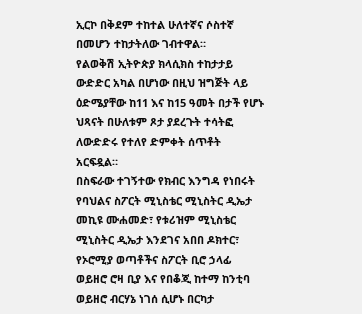ኢርኮ በቅደም ተከተል ሁለተኛና ሶስተኛ በመሆን ተከታትለው ገብተዋል።
የልወቅሽ ኢትዮጵያ ክላሲክስ ተከታታይ ውድድር አካል በሆነው በዚህ ዝግጅት ላይ ዕድሜያቸው ከ11 እና ከ15 ዓመት በታች የሆኑ ህጻናት በሁለቱም ጾታ ያደረጉት ተሳትፎ ለውድድሩ የተለየ ድምቀት ሰጥቶት አርፍዷል።
በስፍራው ተገኝተው የክብር እንግዳ የነበሩት የባህልና ስፖርት ሚኒስቴር ሚኒስትር ዲኤታ መኪዩ ሙሐመድ፣ የቱሪዝም ሚኒስቴር ሚኒስትር ዲኤታ እንደገና አበበ ዶክተር፣ የኦሮሚያ ወጣቶችና ስፖርት ቢሮ ኃላፊ ወይዘሮ ሮዛ ቢያ እና የበቆጂ ከተማ ከንቲባ ወይዘሮ ብርሃኔ ነገሰ ሲሆኑ በርካታ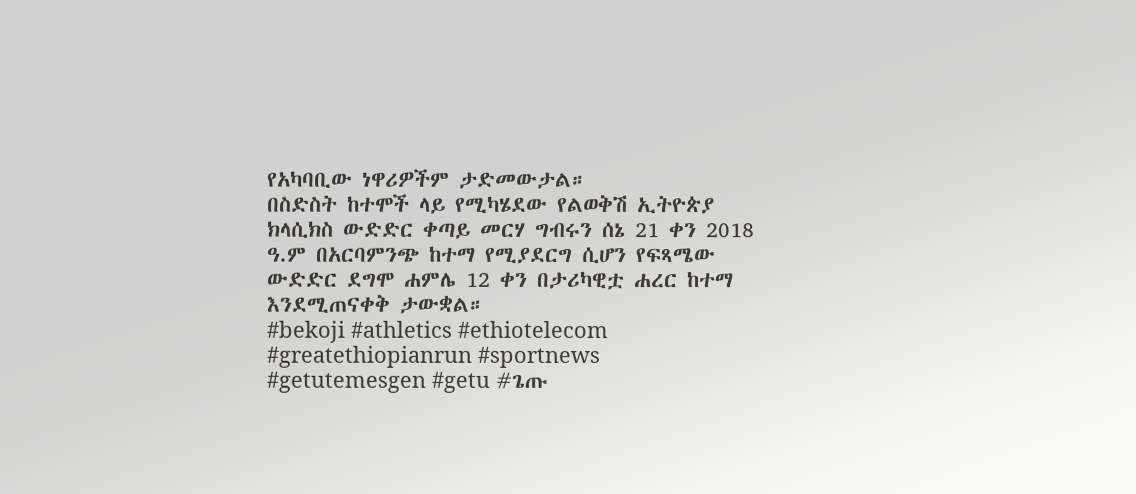የአካባቢው ነዋሪዎችም ታድመውታል።
በስድስት ከተሞች ላይ የሚካሄደው የልወቅሽ ኢትዮጵያ ክላሲክስ ውድድር ቀጣይ መርሃ ግብሩን ሰኔ 21 ቀን 2018 ዓ.ም በአርባምንጭ ከተማ የሚያደርግ ሲሆን የፍጻሜው ውድድር ደግሞ ሐምሌ 12 ቀን በታሪካዊቷ ሐረር ከተማ እንደሚጠናቀቅ ታውቋል።
#bekoji #athletics #ethiotelecom #greatethiopianrun #sportnews #getutemesgen #getu #ጌጡ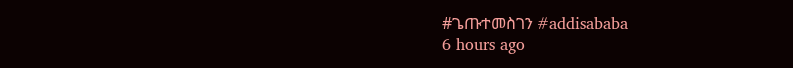#ጌጡተመስገን #addisababa
6 hours ago